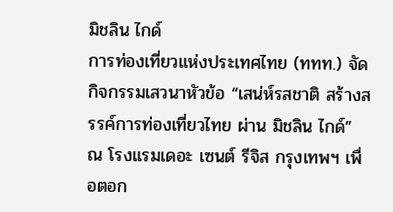มิชลิน ไกด์
การท่องเที่ยวแห่งประเทศไทย (ททท.) จัดกิจกรรมเสวนาหัวข้อ “เสน่ห์รสชาติ สร้างสรรค์การท่องเที่ยวไทย ผ่าน มิชลิน ไกด์” ณ โรงแรมเดอะ เซนต์ รีจิส กรุงเทพฯ เพื่อตอก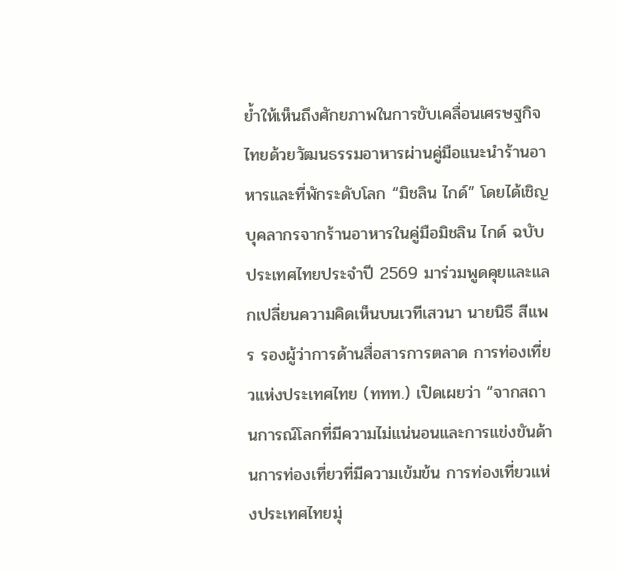ย้ำให้เห็นถึงศักยภาพในการขับเคลื่อนเศรษฐกิจไทยด้วยวัฒนธรรมอาหารผ่านคู่มือแนะนำร้านอาหารและที่พักระดับโลก “มิชลิน ไกด์” โดยได้เชิญบุคลากรจากร้านอาหารในคู่มือมิชลิน ไกด์ ฉบับประเทศไทยประจำปี 2569 มาร่วมพูดคุยและแลกเปลี่ยนความคิดเห็นบนเวทีเสวนา นายนิธี สีแพร รองผู้ว่าการด้านสื่อสารการตลาด การท่องเที่ยวแห่งประเทศไทย (ททท.) เปิดเผยว่า “จากสถานการณ์โลกที่มีความไม่แน่นอนและการแข่งขันด้านการท่องเที่ยวที่มีความเข้มข้น การท่องเที่ยวแห่งประเทศไทยมุ่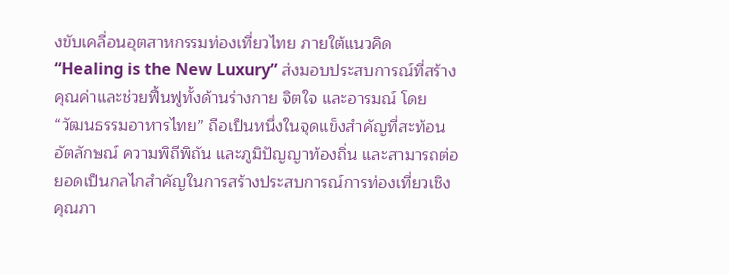งขับเคลื่อนอุตสาหกรรมท่องเที่ยวไทย ภายใต้แนวคิด “Healing is the New Luxury” ส่งมอบประสบการณ์ที่สร้างคุณค่าและช่วยฟื้นฟูทั้งด้านร่างกาย จิตใจ และอารมณ์ โดย “วัฒนธรรมอาหารไทย” ถือเป็นหนึ่งในจุดแข็งสำคัญที่สะท้อนอัตลักษณ์ ความพิถีพิถัน และภูมิปัญญาท้องถิ่น และสามารถต่อยอดเป็นกลไกสำคัญในการสร้างประสบการณ์การท่องเที่ยวเชิงคุณภา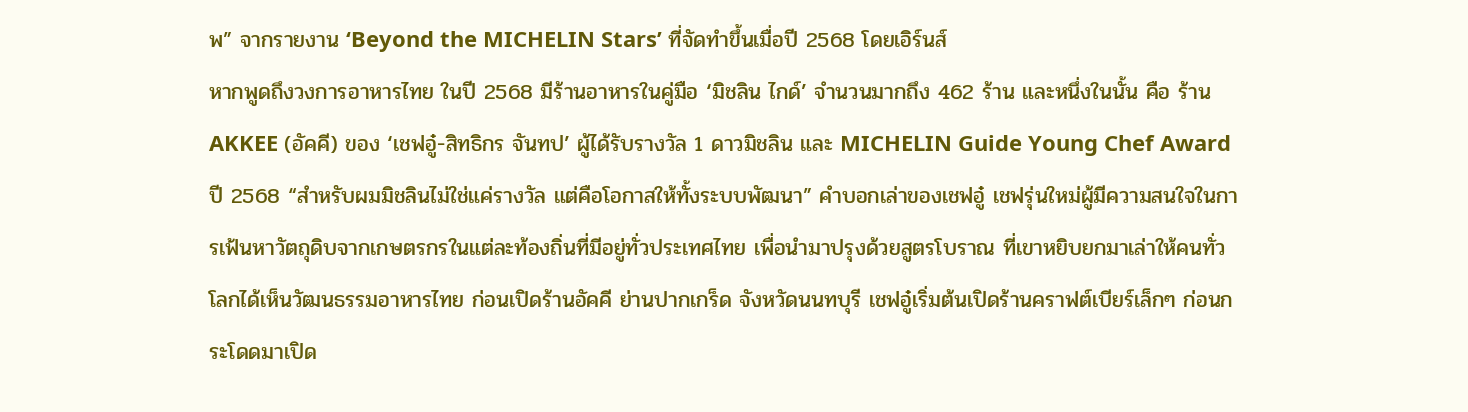พ” จากรายงาน ‘Beyond the MICHELIN Stars’ ที่จัดทำขึ้นเมื่อปี 2568 โดยเอิร์นส์
หากพูดถึงวงการอาหารไทย ในปี 2568 มีร้านอาหารในคู่มือ ‘มิชลิน ไกด์’ จำนวนมากถึง 462 ร้าน และหนึ่งในนั้น คือ ร้าน AKKEE (อัคคี) ของ ‘เชฟอู๋-สิทธิกร จันทป’ ผู้ได้รับรางวัล 1 ดาวมิชลิน และ MICHELIN Guide Young Chef Award ปี 2568 “สำหรับผมมิชลินไม่ใช่แค่รางวัล แต่คือโอกาสให้ทั้งระบบพัฒนา” คำบอกเล่าของเชฟอู๋ เชฟรุ่นใหม่ผู้มีความสนใจในการเฟ้นหาวัตถุดิบจากเกษตรกรในแต่ละท้องถิ่นที่มีอยู่ทั่วประเทศไทย เพื่อนำมาปรุงด้วยสูตรโบราณ ที่เขาหยิบยกมาเล่าให้คนทั่วโลกได้เห็นวัฒนธรรมอาหารไทย ก่อนเปิดร้านอัคคี ย่านปากเกร็ด จังหวัดนนทบุรี เชฟอู๋เริ่มต้นเปิดร้านคราฟต์เบียร์เล็กๆ ก่อนกระโดดมาเปิด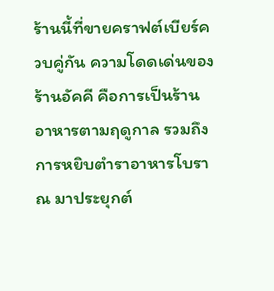ร้านนี้ที่ขายคราฟต์เบียร์ควบคู่กัน ความโดดเด่นของร้านอัคคี คือการเป็นร้านอาหารตามฤดูกาล รวมถึงการหยิบตำราอาหารโบราณ มาประยุกต์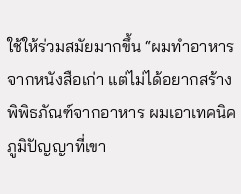ใช้ให้ร่วมสมัยมากขึ้น “ผมทำอาหารจากหนังสือเก่า แต่ไม่ได้อยากสร้างพิพิธภัณฑ์จากอาหาร ผมเอาเทคนิคภูมิปัญญาที่เขา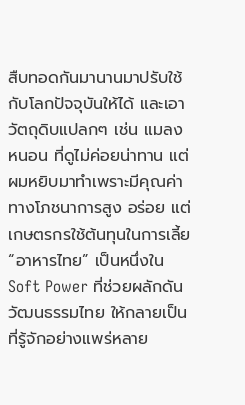สืบทอดกันมานานมาปรับใช้กับโลกปัจจุบันให้ได้ และเอาวัตถุดิบแปลกๆ เช่น แมลง หนอน ที่ดูไม่ค่อยน่าทาน แต่ผมหยิบมาทำเพราะมีคุณค่าทางโภชนาการสูง อร่อย แต่เกษตรกรใช้ต้นทุนในการเลี้ย
“อาหารไทย” เป็นหนึ่งใน Soft Power ที่ช่วยผลักดันวัฒนธรรมไทย ให้กลายเป็นที่รู้จักอย่างแพร่หลาย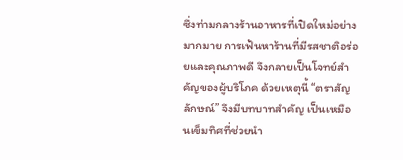ซึ่งท่ามกลางร้านอาหารที่เปิดใหม่อย่างมากมาย การเฟ้นหาร้านที่มีรสชาติอร่อยและคุณภาพดี จึงกลายเป็นโจทย์สำคัญของผู้บริโภค ด้วยเหตุนี้ “ตราสัญลักษณ์” จึงมีบทบาทสำคัญ เป็นเหมือนเข็มทิศที่ช่วยนำ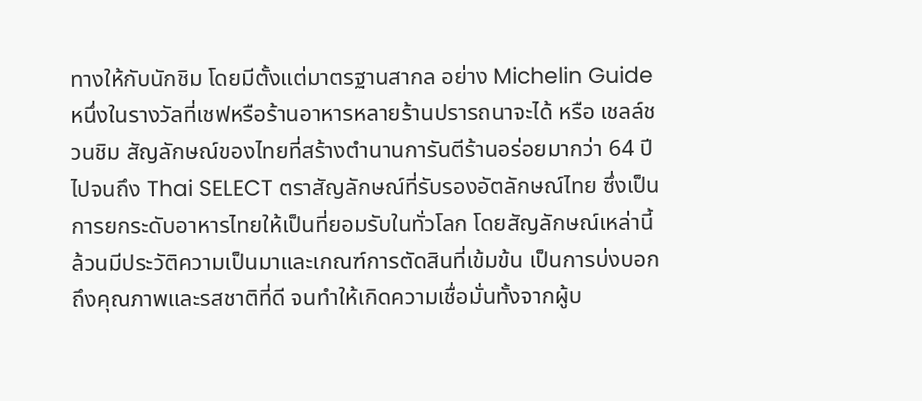ทางให้กับนักชิม โดยมีตั้งแต่มาตรฐานสากล อย่าง Michelin Guide หนึ่งในรางวัลที่เชฟหรือร้านอาหารหลายร้านปรารถนาจะได้ หรือ เชลล์ชวนชิม สัญลักษณ์ของไทยที่สร้างตำนานการันตีร้านอร่อยมากว่า 64 ปี ไปจนถึง Thai SELECT ตราสัญลักษณ์ที่รับรองอัตลักษณ์ไทย ซึ่งเป็นการยกระดับอาหารไทยให้เป็นที่ยอมรับในทั่วโลก โดยสัญลักษณ์เหล่านี้ล้วนมีประวัติความเป็นมาและเกณฑ์การตัดสินที่เข้มข้น เป็นการบ่งบอกถึงคุณภาพและรสชาติที่ดี จนทำให้เกิดความเชื่อมั่นทั้งจากผู้บ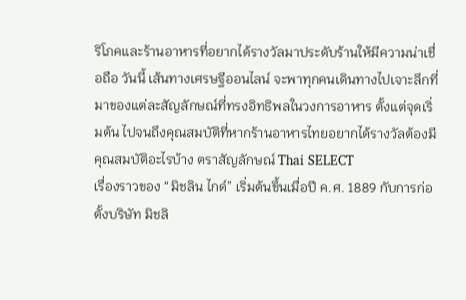ริโภคและร้านอาหารที่อยากได้รางวัลมาประดับร้านให้มีความน่าเชื่อถือ วันนี้ เส้นทางเศรษฐีออนไลน์ จะพาทุกคนเดินทางไปเจาะลึกที่มาของแต่ละสัญลักษณ์ที่ทรงอิทธิพลในวงการอาหาร ตั้งแต่จุดเริ่มต้น ไปจนถึงคุณสมบัติที่หากร้านอาหารไทยอยากได้รางวัลต้องมีคุณสมบัติอะไรบ้าง ตราสัญลักษณ์ Thai SELECT
เรื่องราวของ “มิชลิน ไกด์” เริ่มต้นขึ้นเมื่อปี ค.ศ. 1889 กับการก่อตั้งบริษัท มิชลิ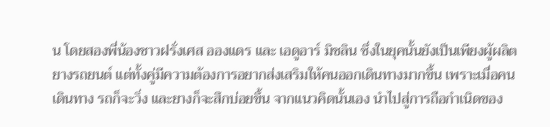น โดยสองพี่น้องชาวฝรั่งเศส อองแดร และ เอดูอาร์ มิชลิน ซึ่งในยุคนั้นยังเป็นเพียงผู้ผลิตยางรถยนต์ แต่ทั้งคู่มีความต้องการอยากส่งเสริมให้คนออกเดินทางมากขึ้น เพราะเมื่อคนเดินทาง รถก็จะวิ่ง และยางก็จะสึกบ่อยขึ้น จากแนวคิดนั้นเอง นำไปสู่การถือกำเนิดของ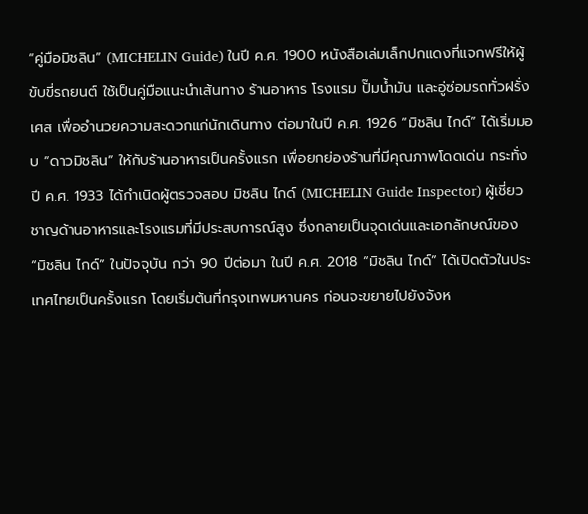“คู่มือมิชลิน” (MICHELIN Guide) ในปี ค.ศ. 1900 หนังสือเล่มเล็กปกแดงที่แจกฟรีให้ผู้ขับขี่รถยนต์ ใช้เป็นคู่มือแนะนำเส้นทาง ร้านอาหาร โรงแรม ปั๊มน้ำมัน และอู่ซ่อมรถทั่วฝรั่งเศส เพื่ออำนวยความสะดวกแก่นักเดินทาง ต่อมาในปี ค.ศ. 1926 “มิชลิน ไกด์” ได้เริ่มมอบ “ดาวมิชลิน” ให้กับร้านอาหารเป็นครั้งแรก เพื่อยกย่องร้านที่มีคุณภาพโดดเด่น กระทั่งปี ค.ศ. 1933 ได้กำเนิดผู้ตรวจสอบ มิชลิน ไกด์ (MICHELIN Guide Inspector) ผู้เชี่ยวชาญด้านอาหารและโรงแรมที่มีประสบการณ์สูง ซึ่งกลายเป็นจุดเด่นและเอกลักษณ์ของ “มิชลิน ไกด์” ในปัจจุบัน กว่า 90 ปีต่อมา ในปี ค.ศ. 2018 “มิชลิน ไกด์” ได้เปิดตัวในประเทศไทยเป็นครั้งแรก โดยเริ่มต้นที่กรุงเทพมหานคร ก่อนจะขยายไปยังจังห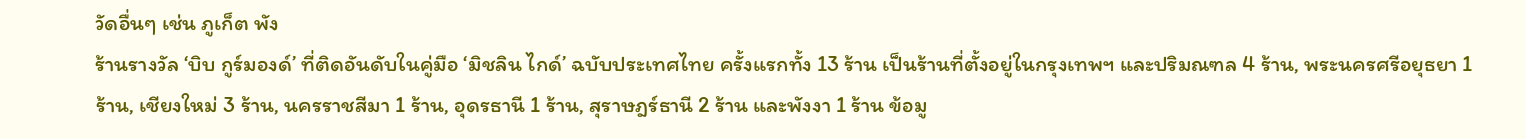วัดอื่นๆ เช่น ภูเก็ต พัง
ร้านรางวัล ‘บิบ กูร์มองด์’ ที่ติดอันดับในคู่มือ ‘มิชลิน ไกด์’ ฉบับประเทศไทย ครั้งแรกทั้ง 13 ร้าน เป็นร้านที่ตั้งอยู่ในกรุงเทพฯ และปริมณฑล 4 ร้าน, พระนครศรีอยุธยา 1 ร้าน, เชียงใหม่ 3 ร้าน, นครราชสีมา 1 ร้าน, อุดรธานี 1 ร้าน, สุราษฎร์ธานี 2 ร้าน และพังงา 1 ร้าน ข้อมู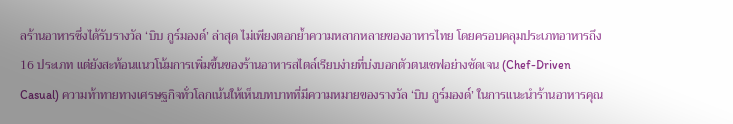ลร้านอาหารซึ่งได้รับรางวัล ‘บิบ กูร์มองด์’ ล่าสุด ไม่เพียงตอกย้ำความหลากหลายของอาหารไทย โดยครอบคลุมประเภทอาหารถึง 16 ประเภท แต่ยังสะท้อนแนวโน้มการเพิ่มขึ้นของร้านอาหารสไตล์เรียบง่ายที่บ่งบอกตัวตนเชฟอย่างชัดเจน (Chef-Driven Casual) ความท้าทายทางเศรษฐกิจทั่วโลกเน้นให้เห็นบทบาทที่มีความหมายของรางวัล ‘บิบ กูร์มองด์’ ในการแนะนำร้านอาหารคุณ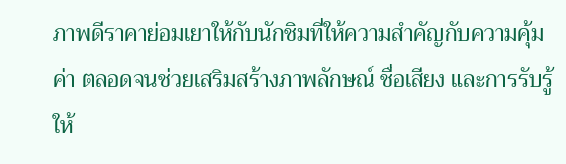ภาพดีราคาย่อมเยาให้กับนักชิมที่ให้ความสำคัญกับความคุ้มค่า ตลอดจนช่วยเสริมสร้างภาพลักษณ์ ชื่อเสียง และการรับรู้ ให้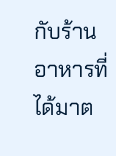กับร้านอาหารที่ได้มาต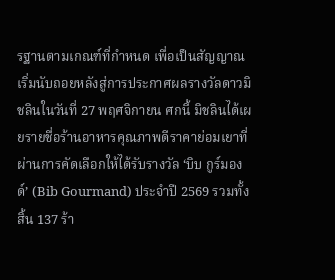รฐานตามเกณฑ์ที่กำหนด เพื่อเป็นสัญญาณเริ่มนับถอยหลังสู่การประกาศผลรางวัลดาวมิชลินในวันที่ 27 พฤศจิกายน ศกนี้ มิชลินได้เผยรายชื่อร้านอาหารคุณภาพดีราคาย่อมเยาที่ผ่านการคัดเลือกให้ได้รับรางวัล ‘บิบ กูร์มองด์’ (Bib Gourmand) ประจำปี 2569 รวมทั้งสิ้น 137 ร้า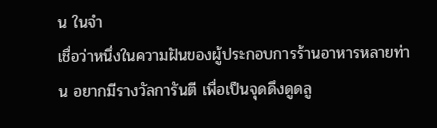น ในจำ
เชื่อว่าหนึ่งในความฝันของผู้ประกอบการร้านอาหารหลายท่าน อยากมีรางวัลการันตี เพื่อเป็นจุดดึงดูดลู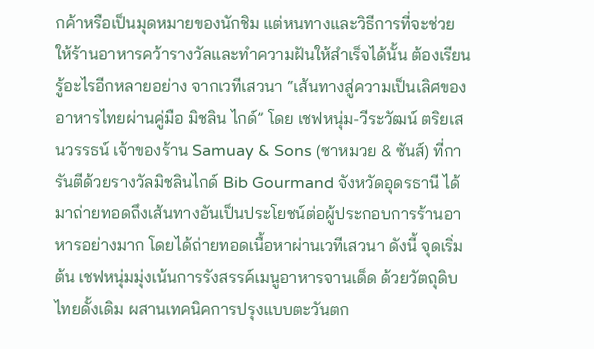กค้าหรือเป็นมุดหมายของนักชิม แต่หนทางและวิธีการที่จะช่วยให้ร้านอาหารคว้ารางวัลและทำความฝันให้สำเร็จได้นั้น ต้องเรียนรู้อะไรอีกหลายอย่าง จากเวทีเสวนา “เส้นทางสู่ความเป็นเลิศของอาหารไทยผ่านคู่มือ มิชลิน ไกด์” โดย เชฟหนุ่ม-วีระวัฒน์ ตริยเสนวรรธน์ เจ้าของร้าน Samuay & Sons (ซาหมวย & ซันส์) ที่การันตีด้วยรางวัลมิชลินไกด์ Bib Gourmand จังหวัดอุดรธานี ได้มาถ่ายทอดถึงเส้นทางอันเป็นประโยชน์ต่อผู้ประกอบการร้านอาหารอย่างมาก โดยได้ถ่ายทอดเนื้อหาผ่านเวทีเสวนา ดังนี้ จุดเริ่มต้น เชฟหนุ่มมุ่งเน้นการรังสรรค์เมนูอาหารจานเด็ด ด้วยวัตถุดิบไทยดั้งเดิม ผสานเทคนิคการปรุงแบบตะวันตก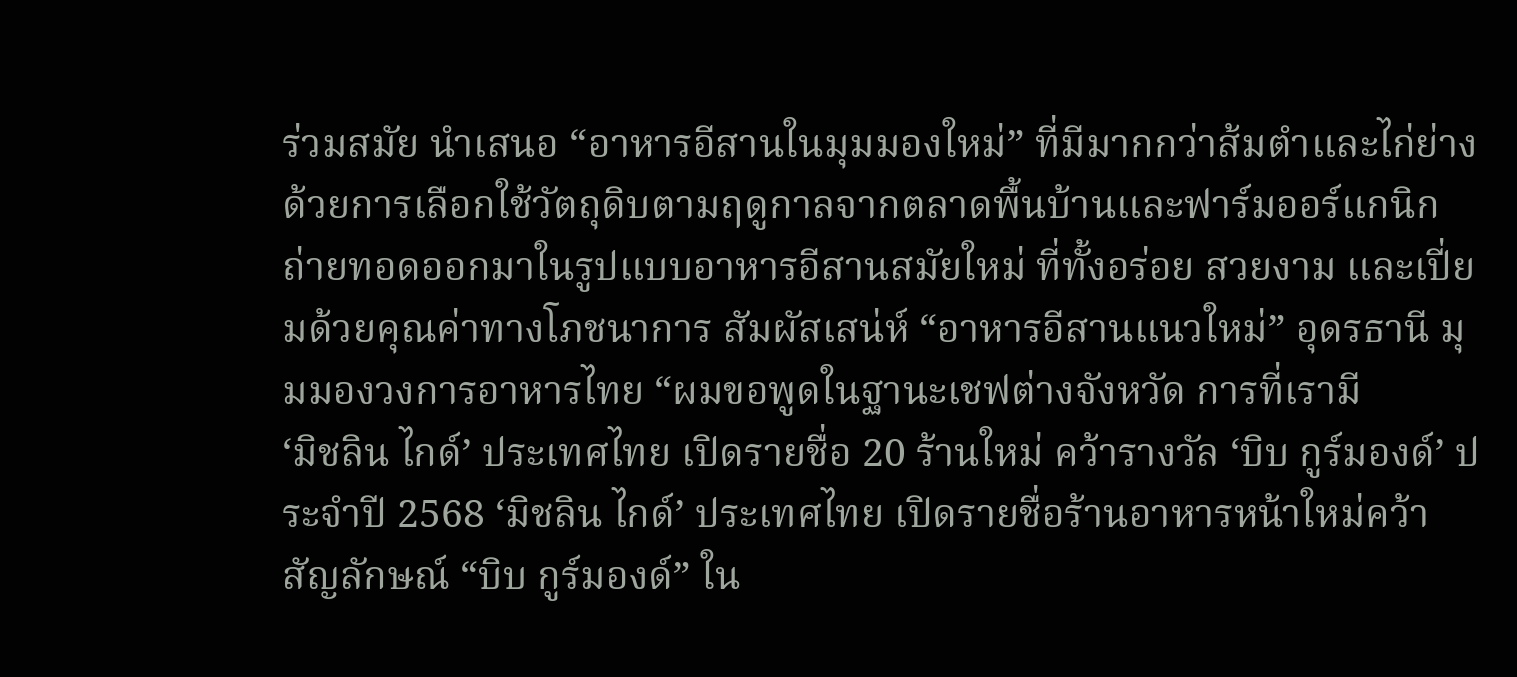ร่วมสมัย นำเสนอ “อาหารอีสานในมุมมองใหม่” ที่มีมากกว่าส้มตำและไก่ย่าง ด้วยการเลือกใช้วัตถุดิบตามฤดูกาลจากตลาดพื้นบ้านและฟาร์มออร์แกนิก ถ่ายทอดออกมาในรูปแบบอาหารอีสานสมัยใหม่ ที่ทั้งอร่อย สวยงาม และเปี่ยมด้วยคุณค่าทางโภชนาการ สัมผัสเสน่ห์ “อาหารอีสานแนวใหม่” อุดรธานี มุมมองวงการอาหารไทย “ผมขอพูดในฐานะเชฟต่างจังหวัด การที่เรามี
‘มิชลิน ไกด์’ ประเทศไทย เปิดรายชื่อ 20 ร้านใหม่ คว้ารางวัล ‘บิบ กูร์มองด์’ ประจำปี 2568 ‘มิชลิน ไกด์’ ประเทศไทย เปิดรายชื่อร้านอาหารหน้าใหม่คว้าสัญลักษณ์ “บิบ กูร์มองด์” ใน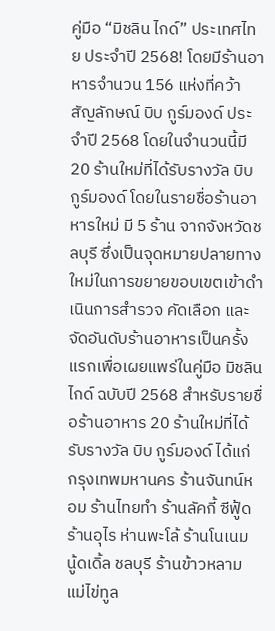คู่มือ “มิชลิน ไกด์” ประเทศไทย ประจำปี 2568! โดยมีร้านอาหารจำนวน 156 แห่งที่คว้าสัญลักษณ์ บิบ กูร์มองด์ ประจำปี 2568 โดยในจำนวนนี้มี 20 ร้านใหม่ที่ได้รับรางวัล บิบ กูร์มองด์ โดยในรายชื่อร้านอาหารใหม่ มี 5 ร้าน จากจังหวัดชลบุรี ซึ่งเป็นจุดหมายปลายทางใหม่ในการขยายขอบเขตเข้าดำเนินการสำรวจ คัดเลือก และจัดอันดับร้านอาหารเป็นครั้งแรกเพื่อเผยแพร่ในคู่มือ มิชลิน ไกด์ ฉบับปี 2568 สำหรับรายชื่อร้านอาหาร 20 ร้านใหม่ที่ได้รับรางวัล บิบ กูร์มองด์ ได้แก่ กรุงเทพมหานคร ร้านจันทน์หอม ร้านไทยทำ ร้านลัคกี้ ซีฟู้ด ร้านอุไร ห่านพะโล้ ร้านโนเนม นู้ดเดิ้ล ชลบุรี ร้านข้าวหลามแม่ไข่ทูล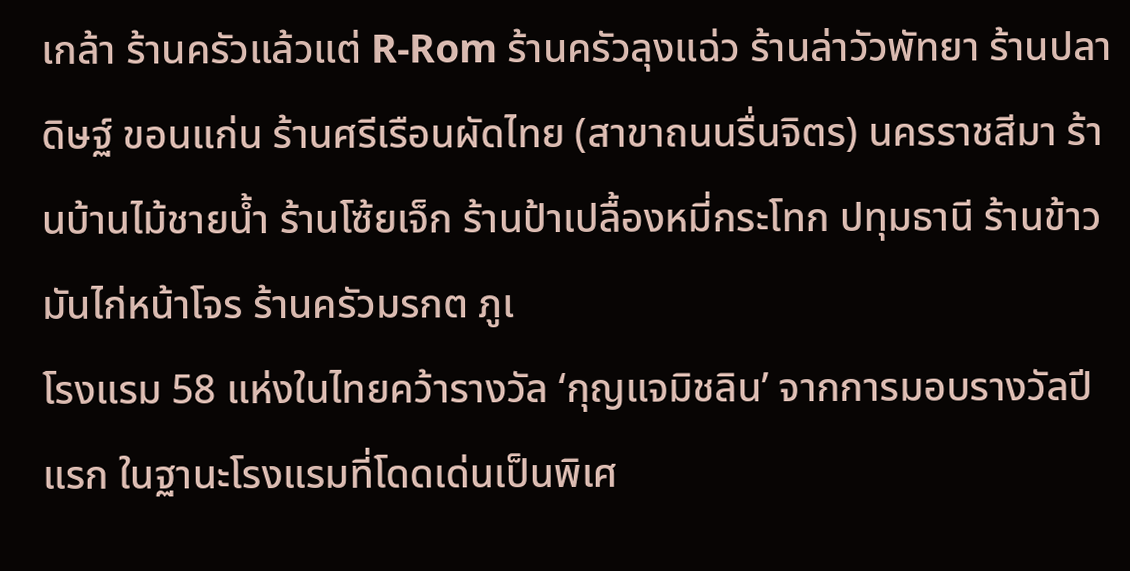เกล้า ร้านครัวแล้วแต่ R-Rom ร้านครัวลุงแฉ่ว ร้านล่าวัวพัทยา ร้านปลาดิษฐ์ ขอนแก่น ร้านศรีเรือนผัดไทย (สาขาถนนรื่นจิตร) นครราชสีมา ร้านบ้านไม้ชายน้ำ ร้านโซ้ยเจ็ก ร้านป้าเปลื้องหมี่กระโทก ปทุมธานี ร้านข้าวมันไก่หน้าโจร ร้านครัวมรกต ภูเ
โรงแรม 58 แห่งในไทยคว้ารางวัล ‘กุญแจมิชลิน’ จากการมอบรางวัลปีแรก ในฐานะโรงแรมที่โดดเด่นเป็นพิเศ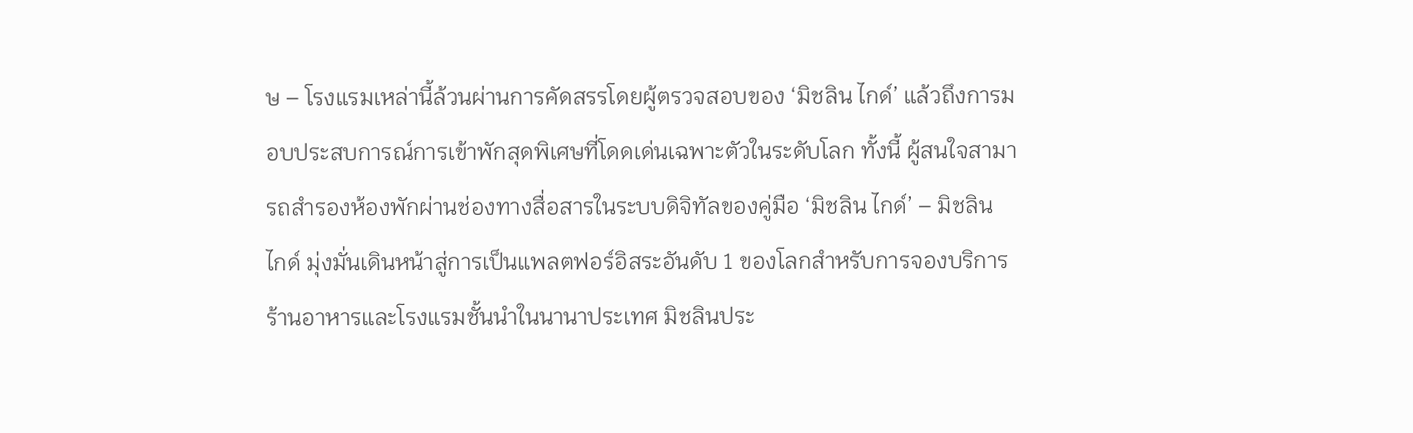ษ – โรงแรมเหล่านี้ล้วนผ่านการคัดสรรโดยผู้ตรวจสอบของ ‘มิชลิน ไกด์’ แล้วถึงการมอบประสบการณ์การเข้าพักสุดพิเศษที่โดดเด่นเฉพาะตัวในระดับโลก ทั้งนี้ ผู้สนใจสามารถสำรองห้องพักผ่านช่องทางสื่อสารในระบบดิจิทัลของคู่มือ ‘มิชลิน ไกด์’ – มิชลิน ไกด์ มุ่งมั่นเดินหน้าสู่การเป็นแพลตฟอร์อิสระอันดับ 1 ของโลกสำหรับการจองบริการร้านอาหารและโรงแรมชั้นนำในนานาประเทศ มิชลินประ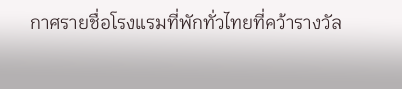กาศรายชื่อโรงแรมที่พักทั่วไทยที่คว้ารางวัล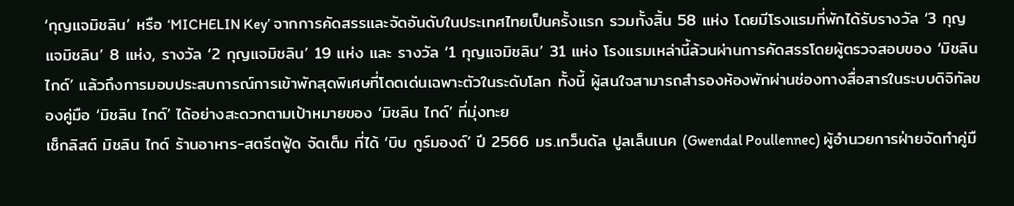‘กุญแจมิชลิน’ หรือ ‘MICHELIN Key’ จากการคัดสรรและจัดอันดับในประเทศไทยเป็นครั้งแรก รวมทั้งสิ้น 58 แห่ง โดยมีโรงแรมที่พักได้รับรางวัล ‘3 กุญแจมิชลิน’ 8 แห่ง, รางวัล ‘2 กุญแจมิชลิน’ 19 แห่ง และ รางวัล ‘1 กุญแจมิชลิน’ 31 แห่ง โรงแรมเหล่านี้ล้วนผ่านการคัดสรรโดยผู้ตรวจสอบของ ‘มิชลิน ไกด์’ แล้วถึงการมอบประสบการณ์การเข้าพักสุดพิเศษที่โดดเด่นเฉพาะตัวในระดับโลก ทั้งนี้ ผู้สนใจสามารถสำรองห้องพักผ่านช่องทางสื่อสารในระบบดิจิทัลของคู่มือ ‘มิชลิน ไกด์’ ได้อย่างสะดวกตามเป้าหมายของ ‘มิชลิน ไกด์’ ที่มุ่งทะย
เช็กลิสต์ มิชลิน ไกด์ ร้านอาหาร-สตรีตฟู้ด จัดเต็ม ที่ได้ ‘บิบ กูร์มองด์’ ปี 2566 มร.เกว็นดัล ปูลเล็นเนค (Gwendal Poullennec) ผู้อำนวยการฝ่ายจัดทำคู่มื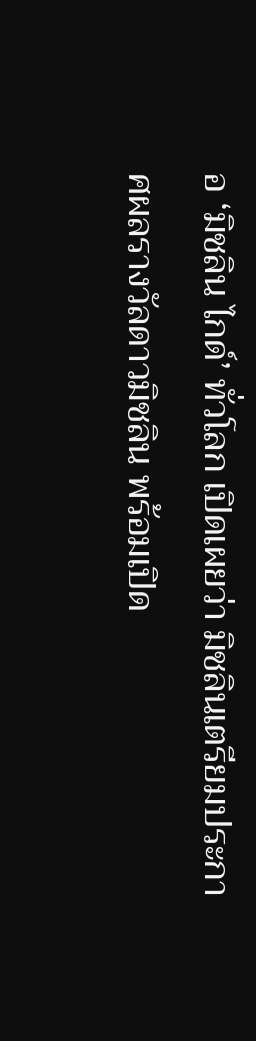อ ‘มิชลิน ไกด์’ ทั่วโลก เปิดเผยว่า มิชลินเตรียมประกาศผลรางวัลดาวมิชลิน พร้อมเปิด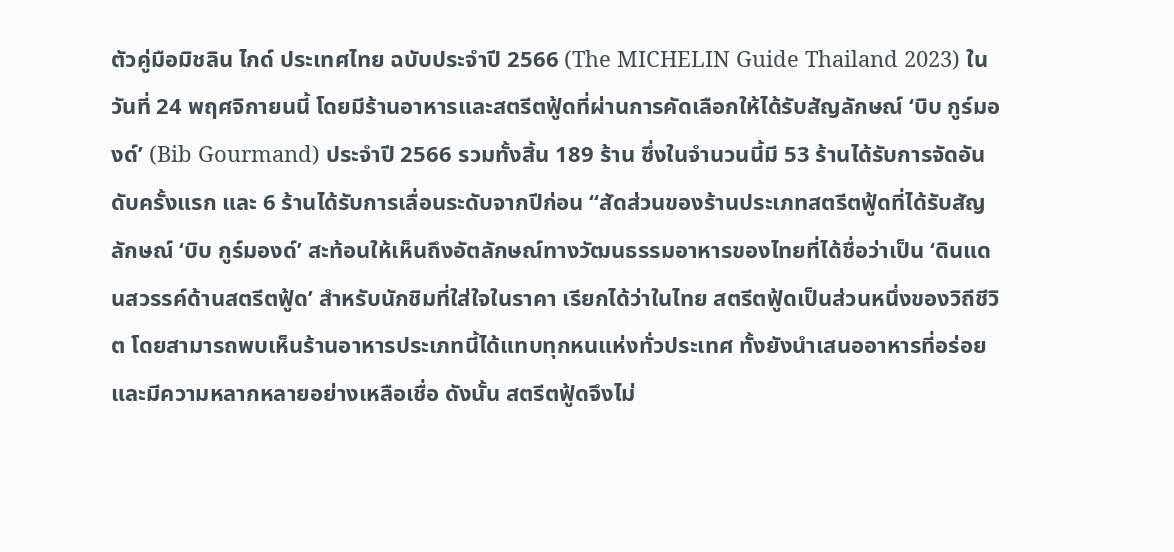ตัวคู่มือมิชลิน ไกด์ ประเทศไทย ฉบับประจำปี 2566 (The MICHELIN Guide Thailand 2023) ในวันที่ 24 พฤศจิกายนนี้ โดยมีร้านอาหารและสตรีตฟู้ดที่ผ่านการคัดเลือกให้ได้รับสัญลักษณ์ ‘บิบ กูร์มองด์’ (Bib Gourmand) ประจำปี 2566 รวมทั้งสิ้น 189 ร้าน ซึ่งในจำนวนนี้มี 53 ร้านได้รับการจัดอันดับครั้งแรก และ 6 ร้านได้รับการเลื่อนระดับจากปีก่อน “สัดส่วนของร้านประเภทสตรีตฟู้ดที่ได้รับสัญลักษณ์ ‘บิบ กูร์มองด์’ สะท้อนให้เห็นถึงอัตลักษณ์ทางวัฒนธรรมอาหารของไทยที่ได้ชื่อว่าเป็น ‘ดินแดนสวรรค์ด้านสตรีตฟู้ด’ สำหรับนักชิมที่ใส่ใจในราคา เรียกได้ว่าในไทย สตรีตฟู้ดเป็นส่วนหนึ่งของวิถีชีวิต โดยสามารถพบเห็นร้านอาหารประเภทนี้ได้แทบทุกหนแห่งทั่วประเทศ ทั้งยังนำเสนออาหารที่อร่อยและมีความหลากหลายอย่างเหลือเชื่อ ดังนั้น สตรีตฟู้ดจึงไม่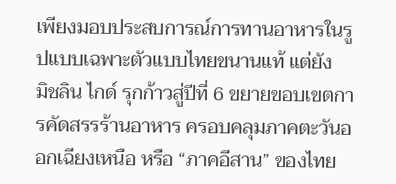เพียงมอบประสบการณ์การทานอาหารในรูปแบบเฉพาะตัวแบบไทยขนานแท้ แต่ยัง
มิชลิน ไกด์ รุกก้าวสู่ปีที่ 6 ขยายขอบเขตการคัดสรรร้านอาหาร ครอบคลุมภาคตะวันออกเฉียงเหนือ หรือ “ภาคอีสาน” ของไทย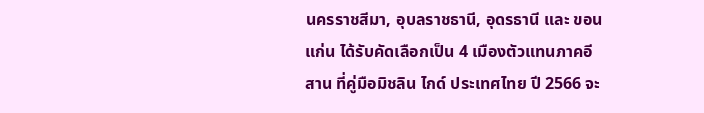นครราชสีมา, อุบลราชธานี, อุดรธานี และ ขอนแก่น ได้รับคัดเลือกเป็น 4 เมืองตัวแทนภาคอีสาน ที่คู่มือมิชลิน ไกด์ ประเทศไทย ปี 2566 จะ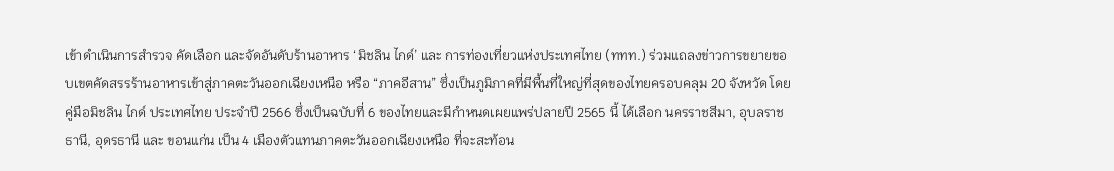เข้าดำเนินการสำรวจ คัดเลือก และจัดอันดับร้านอาหาร ‘มิชลิน ไกด์’ และ การท่องเที่ยวแห่งประเทศไทย (ททท.) ร่วมแถลงข่าวการขยายขอบเขตคัดสรรร้านอาหารเข้าสู่ภาคตะวันออกเฉียงเหนือ หรือ “ภาคอีสาน” ซึ่งเป็นภูมิภาคที่มีพื้นที่ใหญ่ที่สุดของไทยครอบคลุม 20 จังหวัด โดยคู่มือมิชลิน ไกด์ ประเทศไทย ประจำปี 2566 ซึ่งเป็นฉบับที่ 6 ของไทยและมีกำหนดเผยแพร่ปลายปี 2565 นี้ ได้เลือก นครราชสีมา, อุบลราชธานี, อุดรธานี และ ขอนแก่น เป็น 4 เมืองตัวแทนภาคตะวันออกเฉียงเหนือ ที่จะสะท้อน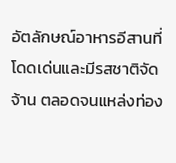อัตลักษณ์อาหารอีสานที่โดดเด่นและมีรสชาติจัดจ้าน ตลอดจนแหล่งท่อง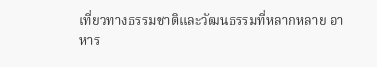เที่ยวทางธรรมชาติและวัฒนธรรมที่หลากหลาย อาหาร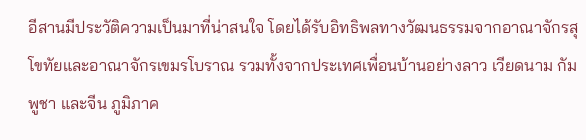อีสานมีประวัติความเป็นมาที่น่าสนใจ โดยได้รับอิทธิพลทางวัฒนธรรมจากอาณาจักรสุโขทัยและอาณาจักรเขมรโบราณ รวมทั้งจากประเทศเพื่อนบ้านอย่างลาว เวียดนาม กัมพูชา และจีน ภูมิภาค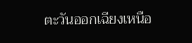ตะวันออกเฉียงเหนือ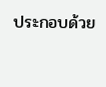ประกอบด้วย